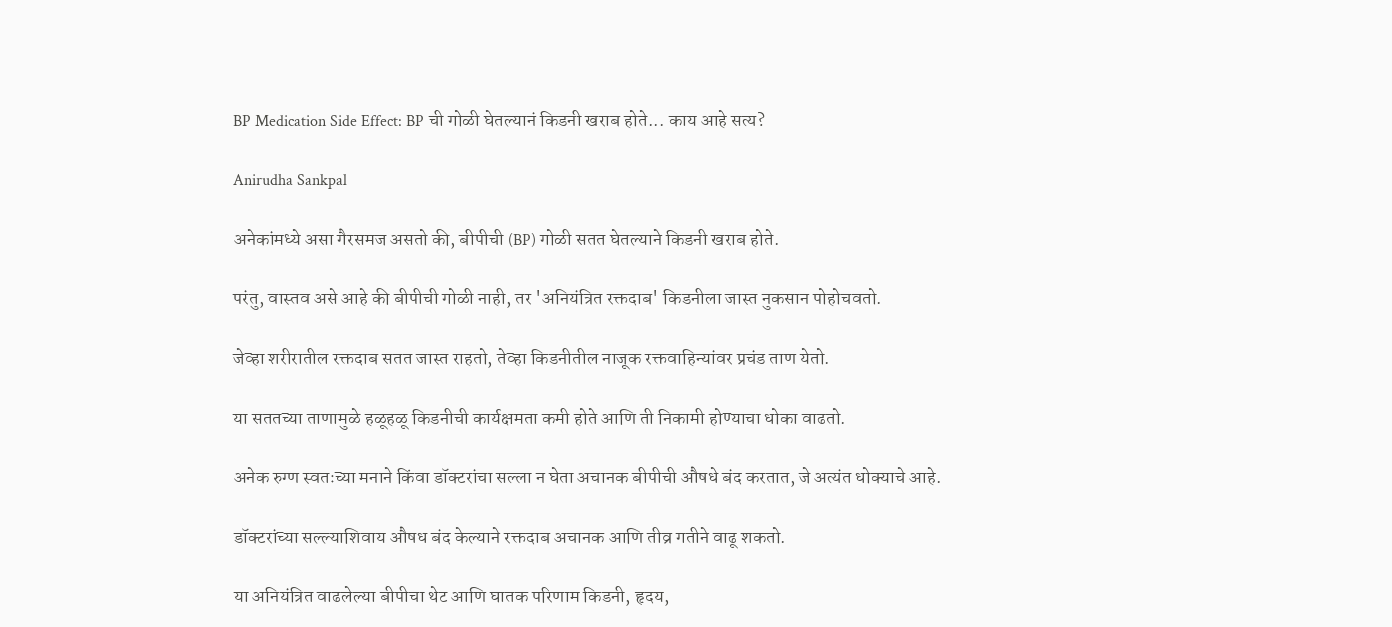BP Medication Side Effect: BP ची गोळी घेतल्यानं किडनी खराब होते... काय आहे सत्य?

Anirudha Sankpal

अनेकांमध्ये असा गैरसमज असतो की, बीपीची (BP) गोळी सतत घेतल्याने किडनी खराब होते.

परंतु, वास्तव असे आहे की बीपीची गोळी नाही, तर 'अनियंत्रित रक्तदाब' किडनीला जास्त नुकसान पोहोचवतो.

जेव्हा शरीरातील रक्तदाब सतत जास्त राहतो, तेव्हा किडनीतील नाजूक रक्तवाहिन्यांवर प्रचंड ताण येतो.

या सततच्या ताणामुळे हळूहळू किडनीची कार्यक्षमता कमी होते आणि ती निकामी होण्याचा धोका वाढतो.

अनेक रुग्ण स्वतःच्या मनाने किंवा डॉक्टरांचा सल्ला न घेता अचानक बीपीची औषधे बंद करतात, जे अत्यंत धोक्याचे आहे.

डॉक्टरांच्या सल्ल्याशिवाय औषध बंद केल्याने रक्तदाब अचानक आणि तीव्र गतीने वाढू शकतो.

या अनियंत्रित वाढलेल्या बीपीचा थेट आणि घातक परिणाम किडनी, हृदय,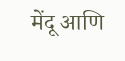मेंदू आणि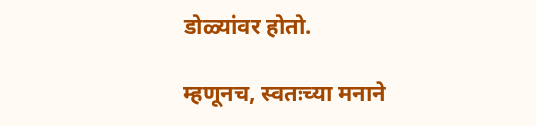डोळ्यांवर होतो.

म्हणूनच, स्वतःच्या मनाने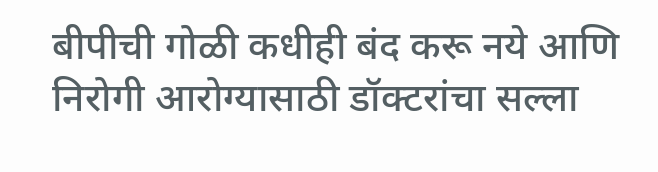बीपीची गोळी कधीही बंद करू नये आणि निरोगी आरोग्यासाठी डॉक्टरांचा सल्ला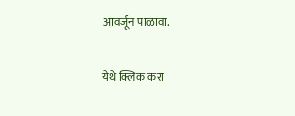आवर्जून पाळावा.

येथे क्लिक करा